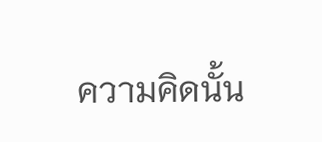ความคิดนั้น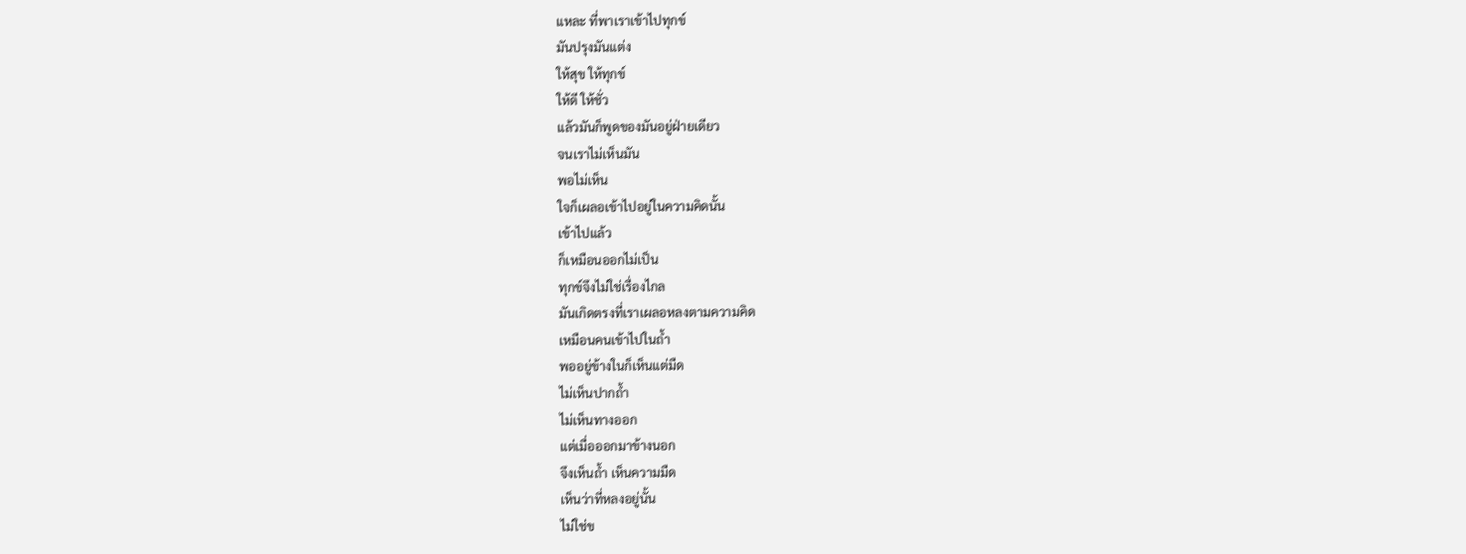แหละ ที่พาเราเข้าไปทุกข์
มันปรุงมันแต่ง
ให้สุข ให้ทุกข์
ให้ดี ให้ชั่ว
แล้วมันก็พูดของมันอยู่ฝ่ายเดียว
จนเราไม่เห็นมัน
พอไม่เห็น
ใจก็เผลอเข้าไปอยู่ในความคิดนั้น
เข้าไปแล้ว
ก็เหมือนออกไม่เป็น
ทุกข์จึงไม่ใช่เรื่องไกล
มันเกิดตรงที่เราเผลอหลงตามความคิด
เหมือนคนเข้าไปในถ้ำ
พออยู่ข้างในก็เห็นแต่มืด
ไม่เห็นปากถ้ำ
ไม่เห็นทางออก
แต่เมื่อออกมาข้างนอก
จึงเห็นถ้ำ เห็นความมืด
เห็นว่าที่หลงอยู่นั้น
ไม่ใช่ข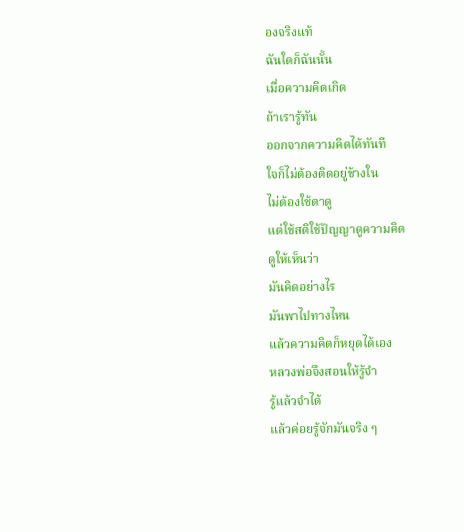องจริงแท้
ฉันใดก็ฉันนั้น
เมื่อความคิดเกิด
ถ้าเรารู้ทัน
ออกจากความคิดได้ทันที
ใจก็ไม่ต้องติดอยู่ข้างใน
ไม่ต้องใช้ตาดู
แต่ใช้สติใช้ปัญญาดูความคิด
ดูให้เห็นว่า
มันคิดอย่างไร
มันพาไปทางไหน
แล้วความคิดก็หยุดได้เอง
หลวงพ่อจึงสอนให้รู้จำ
รู้แล้วจำได้
แล้วค่อยรู้จักมันจริง ๆ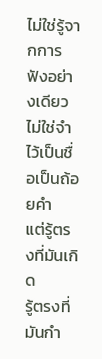ไม่ใช่รู้จากการฟังอย่างเดียว
ไม่ใช่จำไว้เป็นชื่อเป็นถ้อยคำ
แต่รู้ตรงที่มันเกิด
รู้ตรงที่มันกำ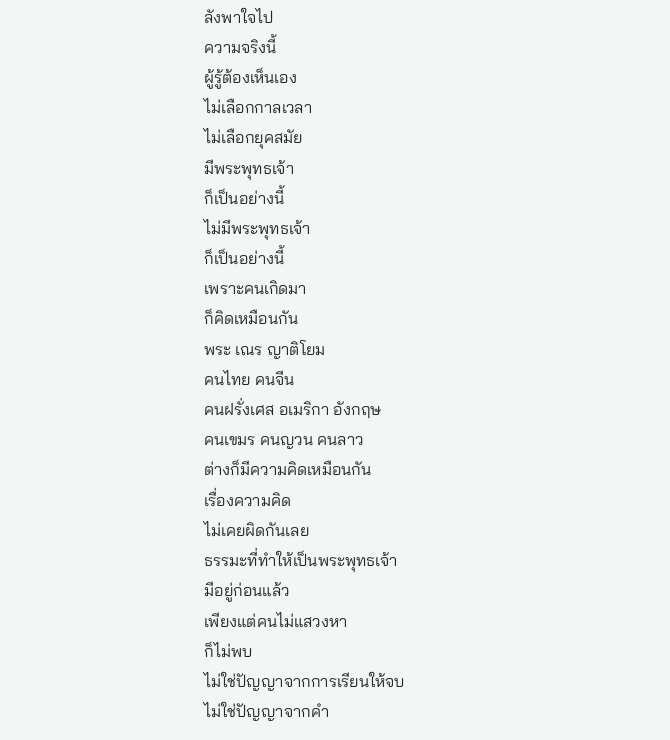ลังพาใจไป
ความจริงนี้
ผู้รู้ต้องเห็นเอง
ไม่เลือกกาลเวลา
ไม่เลือกยุคสมัย
มีพระพุทธเจ้า
ก็เป็นอย่างนี้
ไม่มีพระพุทธเจ้า
ก็เป็นอย่างนี้
เพราะคนเกิดมา
ก็คิดเหมือนกัน
พระ เณร ญาติโยม
คนไทย คนจีน
คนฝรั่งเศส อเมริกา อังกฤษ
คนเขมร คนญวน คนลาว
ต่างก็มีความคิดเหมือนกัน
เรื่องความคิด
ไม่เคยผิดกันเลย
ธรรมะที่ทำให้เป็นพระพุทธเจ้า
มีอยู่ก่อนแล้ว
เพียงแต่คนไม่แสวงหา
ก็ไม่พบ
ไม่ใช่ปัญญาจากการเรียนให้จบ
ไม่ใช่ปัญญาจากคำ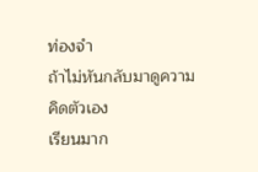ท่องจำ
ถ้าไม่หันกลับมาดูความคิดตัวเอง
เรียนมาก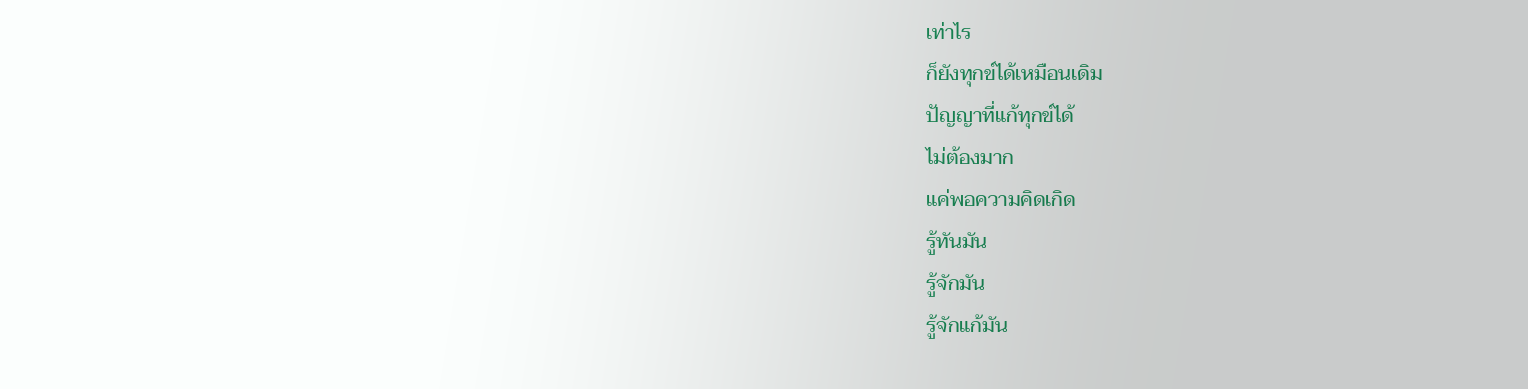เท่าไร
ก็ยังทุกข์ได้เหมือนเดิม
ปัญญาที่แก้ทุกข์ได้
ไม่ต้องมาก
แค่พอความคิดเกิด
รู้ทันมัน
รู้จักมัน
รู้จักแก้มัน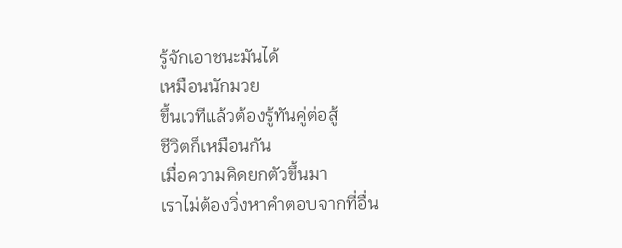รู้จักเอาชนะมันได้
เหมือนนักมวย
ขึ้นเวทีแล้วต้องรู้ทันคู่ต่อสู้
ชีวิตก็เหมือนกัน
เมื่อความคิดยกตัวขึ้นมา
เราไม่ต้องวิ่งหาคำตอบจากที่อื่น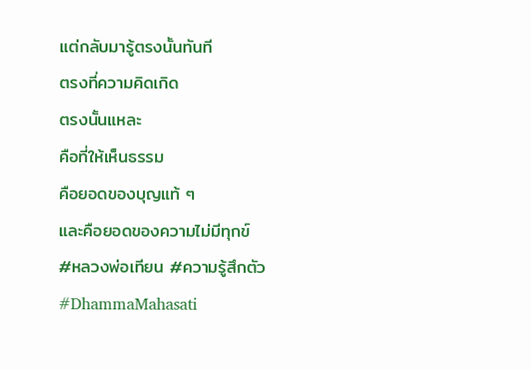แต่กลับมารู้ตรงนั้นทันที
ตรงที่ความคิดเกิด
ตรงนั้นแหละ
คือที่ให้เห็นธรรม
คือยอดของบุญแท้ ๆ
และคือยอดของความไม่มีทุกข์
#หลวงพ่อเทียน #ความรู้สึกตัว #DhammaMahasati